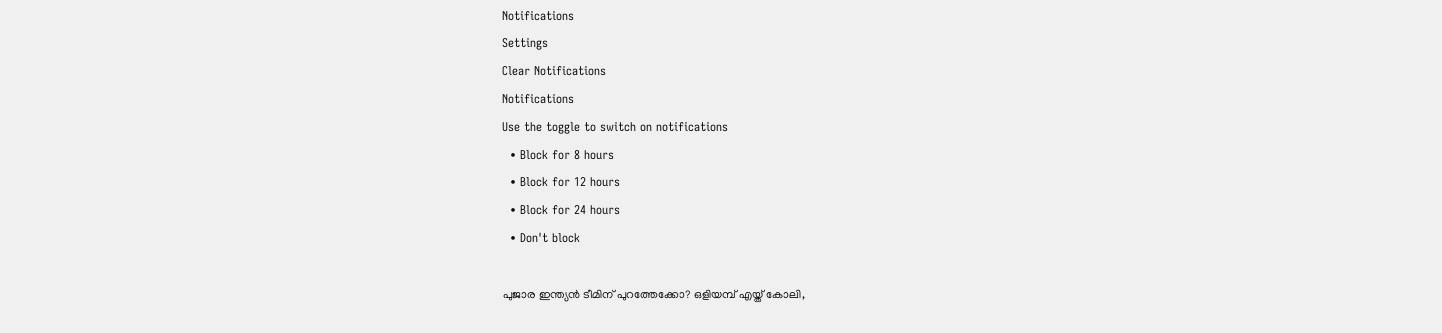Notifications
Settings
Clear Notifications
Notifications
Use the toggle to switch on notifications
  • Block for 8 hours
  • Block for 12 hours
  • Block for 24 hours
  • Don't block

പുജാര ഇന്ത്യന്‍ ടീമിന് പുറത്തേക്കോ? ഒളിയമ്പ് എയ്ത് കോലി,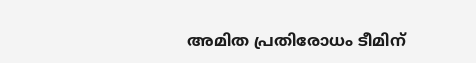അമിത പ്രതിരോധം ടീമിന്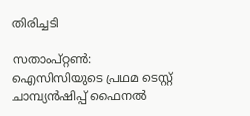തിരിച്ചടി

സതാംപ്റ്റണ്‍: ഐസിസിയുടെ പ്രഥമ ടെസ്റ്റ് ചാമ്പ്യന്‍ഷിപ്പ് ഫൈനല്‍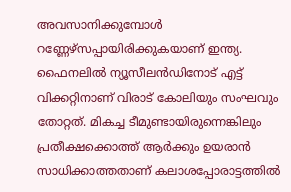അവസാനിക്കുമ്പോള്‍ റണ്ണേഴ്‌സപ്പായിരിക്കുകയാണ് ഇന്ത്യ. ഫൈനലില്‍ ന്യൂസീലന്‍ഡിനോട് എട്ട് വിക്കറ്റിനാണ് വിരാട് കോലിയും സംഘവും തോറ്റത്. മികച്ച ടീമുണ്ടായിരുന്നെങ്കിലും പ്രതീക്ഷക്കൊത്ത് ആര്‍ക്കും ഉയരാന്‍ സാധിക്കാത്തതാണ് കലാശപ്പോരാട്ടത്തില്‍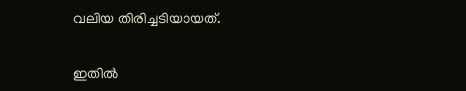വലിയ തിരിച്ചടിയായത്.

ഇതില്‍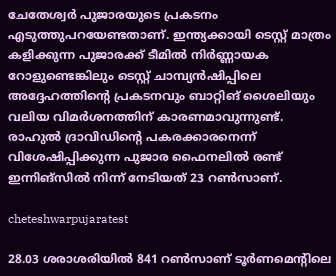ചേതേശ്വര്‍ പുജാരയുടെ പ്രകടനം എടുത്തുപറയേണ്ടതാണ്. ഇന്ത്യക്കായി ടെസ്റ്റ് മാത്രം കളിക്കുന്ന പുജാരക്ക് ടീമില്‍ നിര്‍ണ്ണായക റോളുണ്ടെങ്കിലും ടെസ്റ്റ് ചാമ്പ്യന്‍ഷിപ്പിലെ അദ്ദേഹത്തിന്റെ പ്രകടനവും ബാറ്റിങ് ശൈലിയും വലിയ വിമര്‍ശനത്തിന് കാരണമാവുന്നുണ്ട്. രാഹുല്‍ ദ്രാവിഡിന്റെ പകരക്കാരനെന്ന് വിശേഷിപ്പിക്കുന്ന പുജാര ഫൈനലില്‍ രണ്ട് ഇന്നിങ്‌സില്‍ നിന്ന് നേടിയത് 23 റണ്‍സാണ്.

cheteshwarpujaratest

28.03 ശരാശരിയില്‍ 841 റണ്‍സാണ് ടൂര്‍ണമെന്റിലെ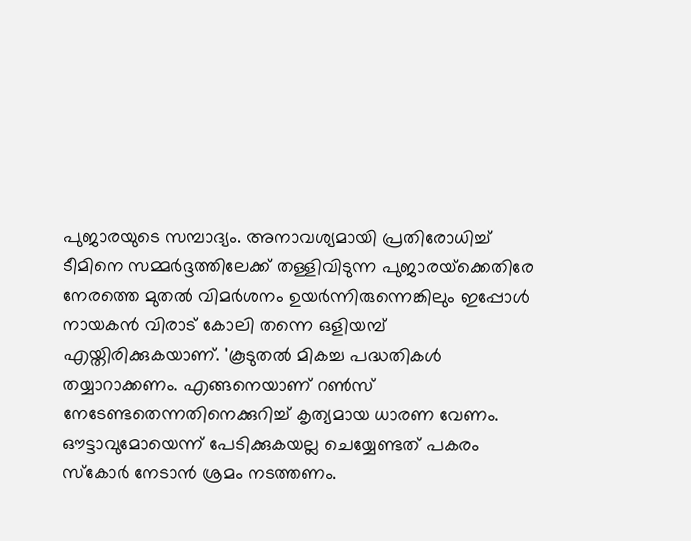പുജാരയുടെ സമ്പാദ്യം. അനാവശ്യമായി പ്രതിരോധിച്ച് ടീമിനെ സമ്മര്‍ദ്ദത്തിലേക്ക് തള്ളിവിടുന്ന പുജാരയ്‌ക്കെതിരേ നേരത്തെ മുതല്‍ വിമര്‍ശനം ഉയര്‍ന്നിരുന്നെങ്കിലും ഇപ്പോള്‍ നായകന്‍ വിരാട് കോലി തന്നെ ഒളിയമ്പ് എയ്തിരിക്കുകയാണ്. 'കൂടുതല്‍ മികച്ച പദ്ധതികള്‍ തയ്യാറാക്കണം. എങ്ങനെയാണ് റണ്‍സ് നേടേണ്ടതെന്നതിനെക്കുറിച്ച് കൃത്യമായ ധാരണ വേണം. ഔട്ടാവുമോയെന്ന് പേടിക്കുകയല്ല ചെയ്യേണ്ടത് പകരം സ്‌കോര്‍ നേടാന്‍ ശ്രമം നടത്തണം.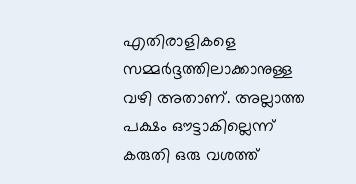എതിരാളികളെ സമ്മര്‍ദ്ദത്തിലാക്കാനുള്ള വഴി അതാണ്. അല്ലാത്ത പക്ഷം ഔട്ടാകില്ലെന്ന് കരുതി ഒരു വശത്ത്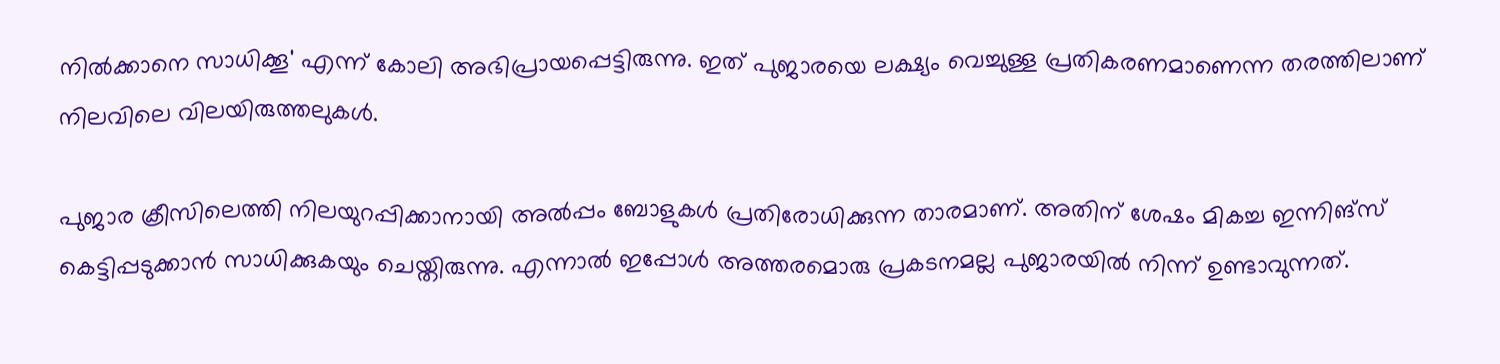നില്‍ക്കാനെ സാധിക്കൂ' എന്ന് കോലി അഭിപ്രായപ്പെട്ടിരുന്നു. ഇത് പുജാരയെ ലക്ഷ്യം വെച്ചുള്ള പ്രതികരണമാണെന്ന തരത്തിലാണ് നിലവിലെ വിലയിരുത്തലുകള്‍.

പുജാര ക്രീസിലെത്തി നിലയുറപ്പിക്കാനായി അല്‍പ്പം ബോളുകള്‍ പ്രതിരോധിക്കുന്ന താരമാണ്. അതിന് ശേഷം മികച്ച ഇന്നിങ്‌സ് കെട്ടിപ്പടുക്കാന്‍ സാധിക്കുകയും ചെയ്തിരുന്നു. എന്നാല്‍ ഇപ്പോള്‍ അത്തരമൊരു പ്രകടനമല്ല പുജാരയില്‍ നിന്ന് ഉണ്ടാവുന്നത്.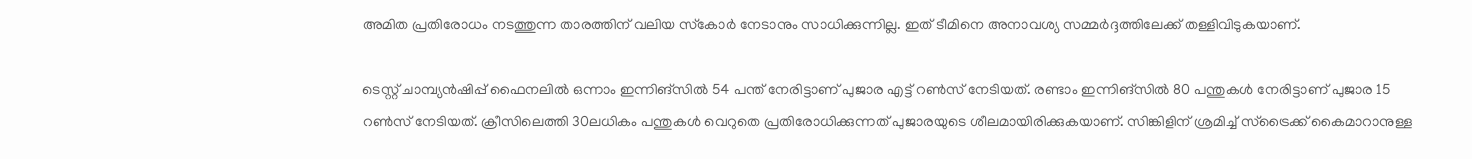അമിത പ്രതിരോധം നടത്തുന്ന താരത്തിന് വലിയ സ്‌കോര്‍ നേടാനും സാധിക്കുന്നില്ല. ഇത് ടീമിനെ അനാവശ്യ സമ്മര്‍ദ്ദത്തിലേക്ക് തള്ളിവിടുകയാണ്.

ടെസ്റ്റ് ചാമ്പ്യന്‍ഷിപ്പ് ഫൈനലില്‍ ഒന്നാം ഇന്നിങ്‌സില്‍ 54 പന്ത് നേരിട്ടാണ് പുജാര എട്ട് റണ്‍സ് നേടിയത്. രണ്ടാം ഇന്നിങ്‌സില്‍ 80 പന്തുകള്‍ നേരിട്ടാണ് പുജാര 15 റണ്‍സ് നേടിയത്. ക്രീസിലെത്തി 30ലധികം പന്തുകള്‍ വെറുതെ പ്രതിരോധിക്കുന്നത് പുജാരയുടെ ശീലമായിരിക്കുകയാണ്. സിങ്കിളിന് ശ്രമിച്ച് സ്‌ട്രൈക്ക് കൈമാറാനുള്ള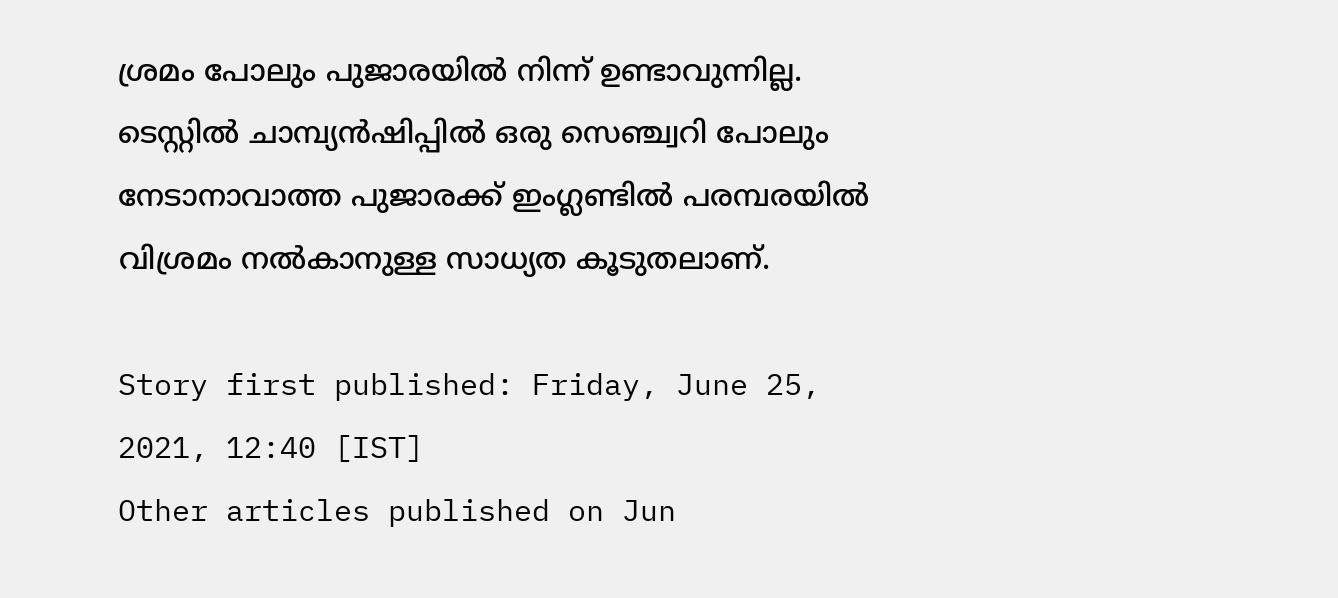ശ്രമം പോലും പുജാരയില്‍ നിന്ന് ഉണ്ടാവുന്നില്ല. ടെസ്റ്റില്‍ ചാമ്പ്യന്‍ഷിപ്പില്‍ ഒരു സെഞ്ച്വറി പോലും നേടാനാവാത്ത പുജാരക്ക് ഇംഗ്ലണ്ടില്‍ പരമ്പരയില്‍ വിശ്രമം നല്‍കാനുള്ള സാധ്യത കൂടുതലാണ്.

Story first published: Friday, June 25, 2021, 12:40 [IST]
Other articles published on Jun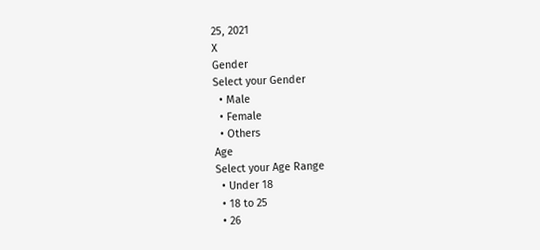25, 2021
X
Gender
Select your Gender
  • Male
  • Female
  • Others
Age
Select your Age Range
  • Under 18
  • 18 to 25
  • 26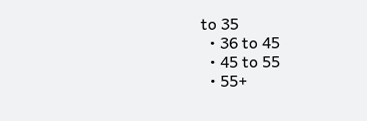to 35
  • 36 to 45
  • 45 to 55
  • 55+